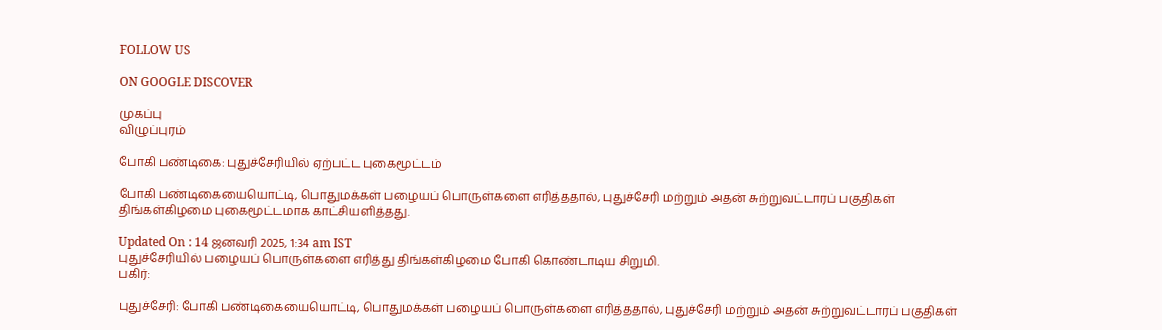FOLLOW US

ON GOOGLE DISCOVER

முகப்பு
விழுப்புரம்

போகி பண்டிகை: புதுச்சேரியில் ஏற்பட்ட புகைமூட்டம்

போகி பண்டிகையையொட்டி, பொதுமக்கள் பழையப் பொருள்களை எரித்ததால், புதுச்சேரி மற்றும் அதன் சுற்றுவட்டாரப் பகுதிகள் திங்கள்கிழமை புகைமூட்டமாக காட்சியளித்தது.

Updated On : 14 ஜனவரி 2025, 1:34 am IST
புதுச்சேரியில் பழையப் பொருள்களை எரித்து திங்கள்கிழமை போகி கொண்டாடிய சிறுமி.
பகிர்:

புதுச்சேரி: போகி பண்டிகையையொட்டி, பொதுமக்கள் பழையப் பொருள்களை எரித்ததால், புதுச்சேரி மற்றும் அதன் சுற்றுவட்டாரப் பகுதிகள்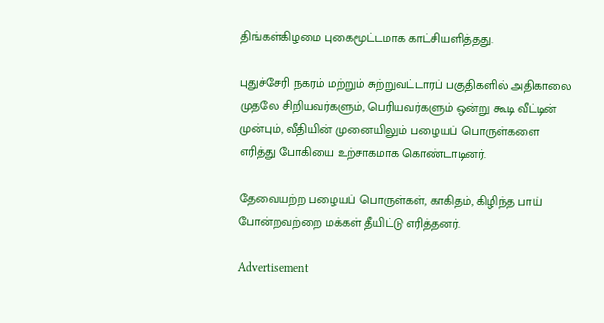திங்கள்கிழமை புகைமூட்டமாக காட்சியளித்தது.

புதுச்சேரி நகரம் மற்றும் சுற்றுவட்டாரப் பகுதிகளில் அதிகாலை முதலே சிறியவர்களும், பெரியவர்களும் ஒன்று கூடி வீட்டின் முன்பும், வீதியின் முனையிலும் பழையப் பொருள்களை எரித்து போகியை உற்சாகமாக கொண்டாடினர்.

தேவையற்ற பழையப் பொருள்கள், காகிதம், கிழிந்த பாய் போன்றவற்றை மக்கள் தீயிட்டு எரித்தனர்.

Advertisement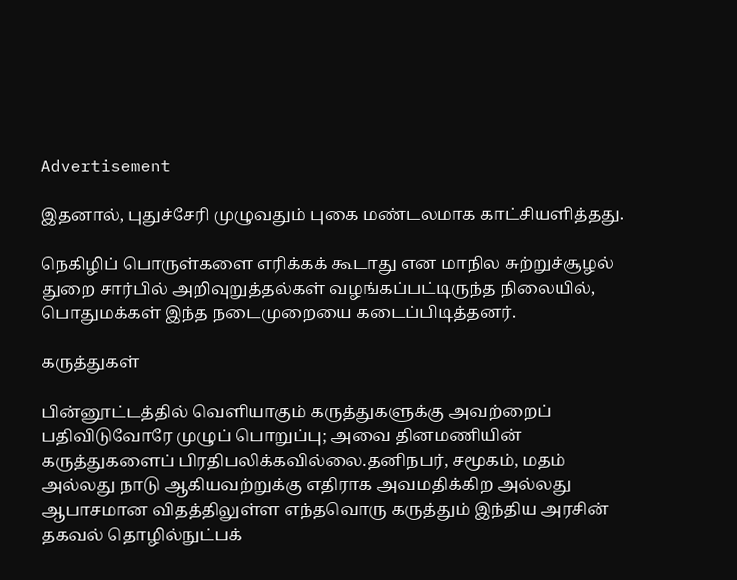Advertisement

இதனால், புதுச்சேரி முழுவதும் புகை மண்டலமாக காட்சியளித்தது.

நெகிழிப் பொருள்களை எரிக்கக் கூடாது என மாநில சுற்றுச்சூழல் துறை சார்பில் அறிவுறுத்தல்கள் வழங்கப்பட்டிருந்த நிலையில், பொதுமக்கள் இந்த நடைமுறையை கடைப்பிடித்தனர்.

கருத்துகள்

பின்னூட்டத்தில் வெளியாகும் கருத்துகளுக்கு அவற்றைப் பதிவிடுவோரே முழுப் பொறுப்பு; அவை தினமணியின் கருத்துகளைப் பிரதிபலிக்கவில்லை.தனிநபர், சமூகம், மதம் அல்லது நாடு ஆகியவற்றுக்கு எதிராக அவமதிக்கிற அல்லது ஆபாசமான விதத்திலுள்ள எந்தவொரு கருத்தும் இந்திய அரசின் தகவல் தொழில்நுட்பக்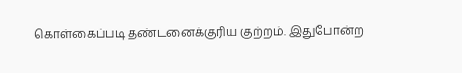கொள்கைப்படி தண்டனைக்குரிய குற்றம். இதுபோன்ற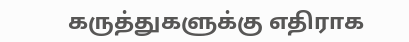கருத்துகளுக்கு எதிராக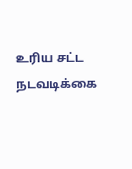உரிய சட்ட நடவடிக்கை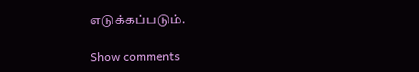எடுக்கப்படும்.

Show comments